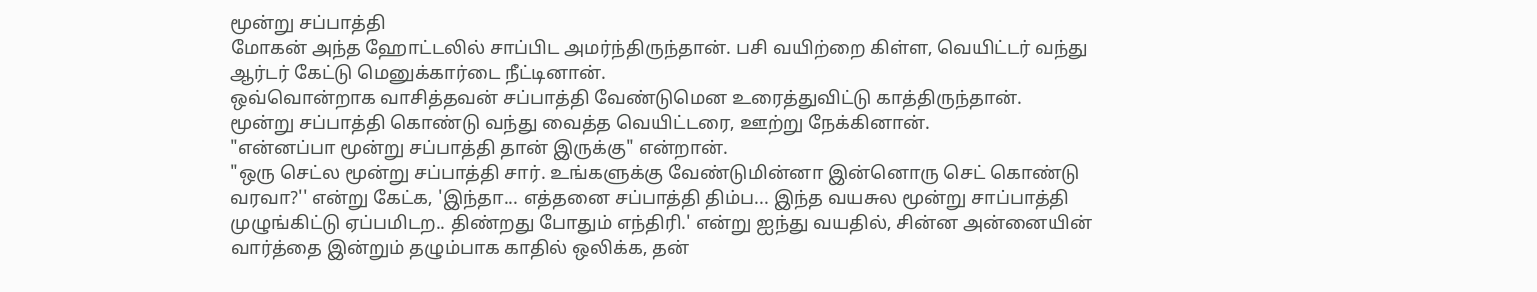மூன்று சப்பாத்தி
மோகன் அந்த ஹோட்டலில் சாப்பிட அமர்ந்திருந்தான். பசி வயிற்றை கிள்ள, வெயிட்டர் வந்து ஆர்டர் கேட்டு மெனுக்கார்டை நீட்டினான்.
ஒவ்வொன்றாக வாசித்தவன் சப்பாத்தி வேண்டுமென உரைத்துவிட்டு காத்திருந்தான்.
மூன்று சப்பாத்தி கொண்டு வந்து வைத்த வெயிட்டரை, ஊற்று நேக்கினான்.
"என்னப்பா மூன்று சப்பாத்தி தான் இருக்கு" என்றான்.
"ஒரு செட்ல மூன்று சப்பாத்தி சார். உங்களுக்கு வேண்டுமின்னா இன்னொரு செட் கொண்டு வரவா?'' என்று கேட்க, 'இந்தா... எத்தனை சப்பாத்தி திம்ப... இந்த வயசுல மூன்று சாப்பாத்தி முழுங்கிட்டு ஏப்பமிடற.. திண்றது போதும் எந்திரி.' என்று ஐந்து வயதில், சின்ன அன்னையின் வார்த்தை இன்றும் தழும்பாக காதில் ஒலிக்க, தன்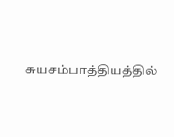சுயசம்பாத்தியத்தில்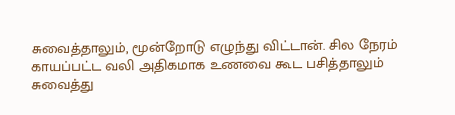சுவைத்தாலும், மூன்றோடு எழுந்து விட்டான். சில நேரம் காயப்பட்ட வலி அதிகமாக உணவை கூட பசித்தாலும் சுவைத்து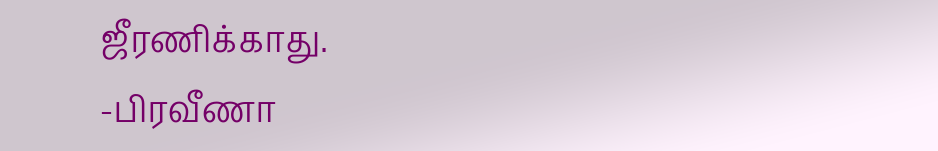ஜீரணிக்காது.
-பிரவீணா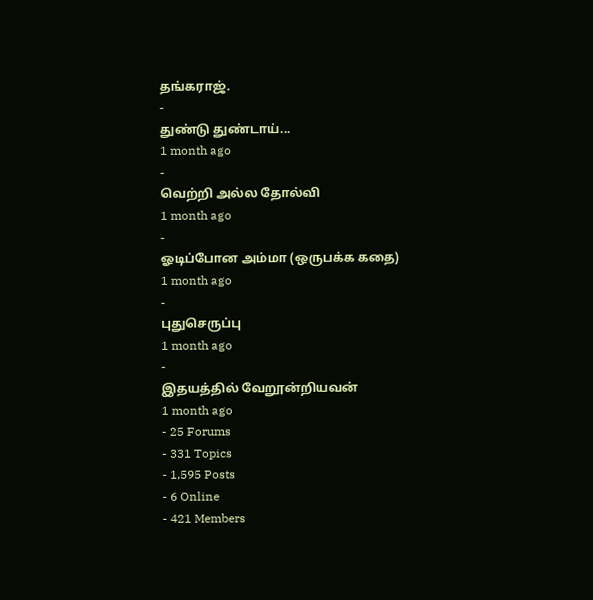தங்கராஜ்.
-
துண்டு துண்டாய்...
1 month ago
-
வெற்றி அல்ல தோல்வி
1 month ago
-
ஓடிப்போன அம்மா (ஒருபக்க கதை)
1 month ago
-
புதுசெருப்பு
1 month ago
-
இதயத்தில் வேறூன்றியவன்
1 month ago
- 25 Forums
- 331 Topics
- 1,595 Posts
- 6 Online
- 421 Members